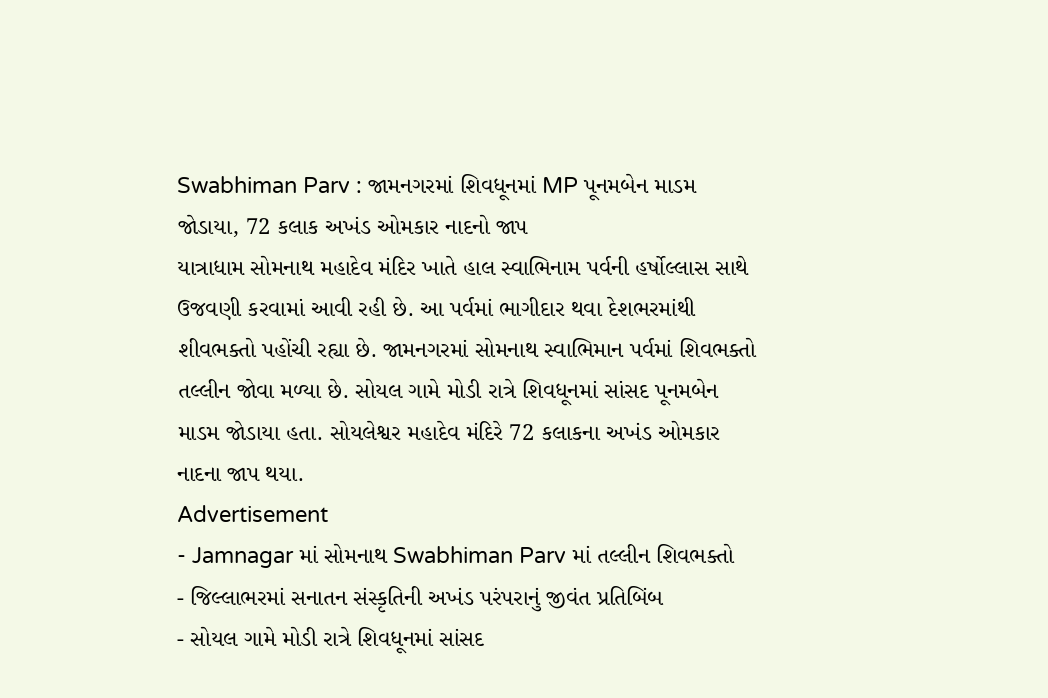Swabhiman Parv : જામનગરમાં શિવધૂનમાં MP પૂનમબેન માડમ જોડાયા, 72 કલાક અખંડ ઓમકાર નાદનો જાપ
યાત્રાધામ સોમનાથ મહાદેવ મંદિર ખાતે હાલ સ્વાભિનામ પર્વની હર્ષોલ્લાસ સાથે ઉજવણી કરવામાં આવી રહી છે. આ પર્વમાં ભાગીદાર થવા દેશભરમાંથી શીવભક્તો પહોંચી રહ્યા છે. જામનગરમાં સોમનાથ સ્વાભિમાન પર્વમાં શિવભક્તો તલ્લીન જોવા મળ્યા છે. સોયલ ગામે મોડી રાત્રે શિવધૂનમાં સાંસદ પૂનમબેન માડમ જોડાયા હતા. સોયલેશ્વર મહાદેવ મંદિરે 72 કલાકના અખંડ ઓમકાર નાદના જાપ થયા.
Advertisement
- Jamnagar માં સોમનાથ Swabhiman Parv માં તલ્લીન શિવભક્તો
- જિલ્લાભરમાં સનાતન સંસ્કૃતિની અખંડ પરંપરાનું જીવંત પ્રતિબિંબ
- સોયલ ગામે મોડી રાત્રે શિવધૂનમાં સાંસદ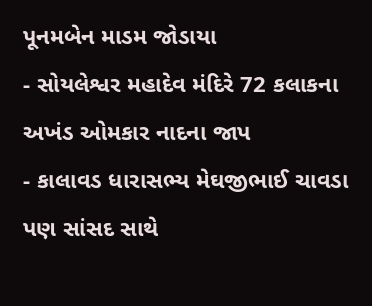પૂનમબેન માડમ જોડાયા
- સોયલેશ્વર મહાદેવ મંદિરે 72 કલાકના અખંડ ઓમકાર નાદના જાપ
- કાલાવડ ધારાસભ્ય મેઘજીભાઈ ચાવડા પણ સાંસદ સાથે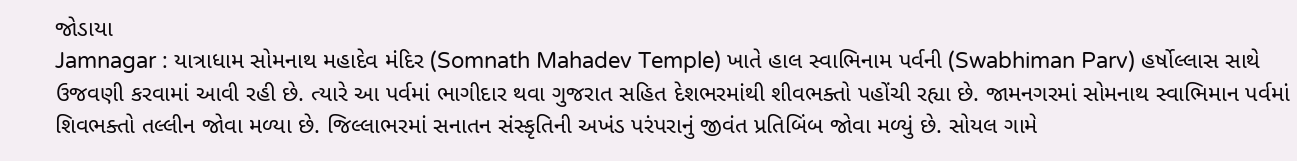જોડાયા
Jamnagar : યાત્રાધામ સોમનાથ મહાદેવ મંદિર (Somnath Mahadev Temple) ખાતે હાલ સ્વાભિનામ પર્વની (Swabhiman Parv) હર્ષોલ્લાસ સાથે ઉજવણી કરવામાં આવી રહી છે. ત્યારે આ પર્વમાં ભાગીદાર થવા ગુજરાત સહિત દેશભરમાંથી શીવભક્તો પહોંચી રહ્યા છે. જામનગરમાં સોમનાથ સ્વાભિમાન પર્વમાં શિવભક્તો તલ્લીન જોવા મળ્યા છે. જિલ્લાભરમાં સનાતન સંસ્કૃતિની અખંડ પરંપરાનું જીવંત પ્રતિબિંબ જોવા મળ્યું છે. સોયલ ગામે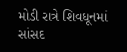મોડી રાત્રે શિવધૂનમાં સાંસદ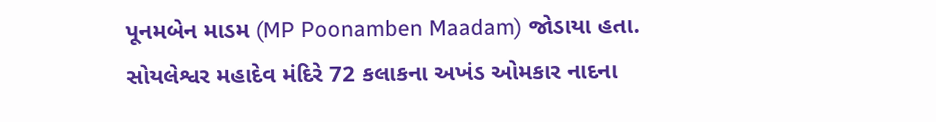પૂનમબેન માડમ (MP Poonamben Maadam) જોડાયા હતા. સોયલેશ્વર મહાદેવ મંદિરે 72 કલાકના અખંડ ઓમકાર નાદના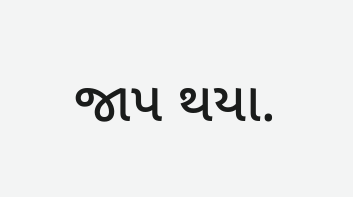જાપ થયા.